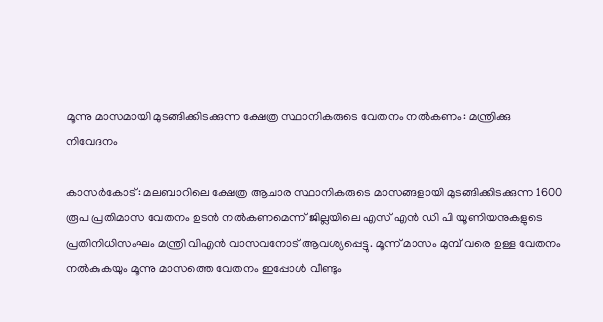മൂന്നു മാസമായി മുടങ്ങിക്കിടക്കുന്ന ക്ഷേത്ര സ്ഥാനികരുടെ വേതനം നല്‍കണം: മന്ത്രിക്കു നിവേദനം

കാസര്‍കോട്: മലബാറിലെ ക്ഷേത്ര ആചാര സ്ഥാനികരുടെ മാസങ്ങളായി മുടങ്ങിക്കിടക്കുന്ന 1600 രൂപ പ്രതിമാസ വേതനം ഉടന്‍ നല്‍കണമെന്ന് ജില്ലയിലെ എസ് എന്‍ ഡി പി യൂണിയനുകളുടെ പ്രതിനിധിസംഘം മന്ത്രി വിഎന്‍ വാസവനോട് ആവശ്യപ്പെട്ടു. മൂന്ന് മാസം മുമ്പ് വരെ ഉള്ള വേതനം നല്‍കുകയും മൂന്നു മാസത്തെ വേതനം ഇപ്പോള്‍ വീണ്ടും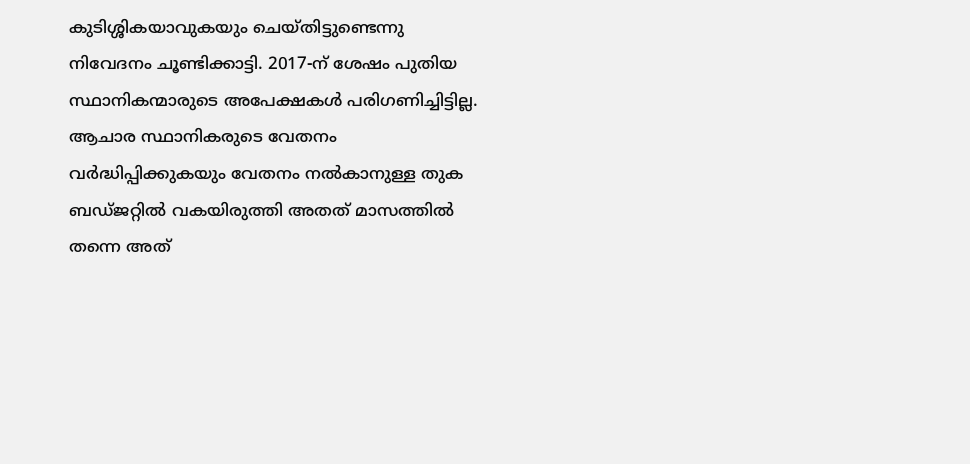കുടിശ്ശികയാവുകയും ചെയ്തിട്ടുണ്ടെന്നു നിവേദനം ചൂണ്ടിക്കാട്ടി. 2017-ന് ശേഷം പുതിയ സ്ഥാനികന്മാരുടെ അപേക്ഷകള്‍ പരിഗണിച്ചിട്ടില്ല.
ആചാര സ്ഥാനികരുടെ വേതനം വര്‍ദ്ധിപ്പിക്കുകയും വേതനം നല്‍കാനുള്ള തുക ബഡ്ജറ്റില്‍ വകയിരുത്തി അതത് മാസത്തില്‍ തന്നെ അത്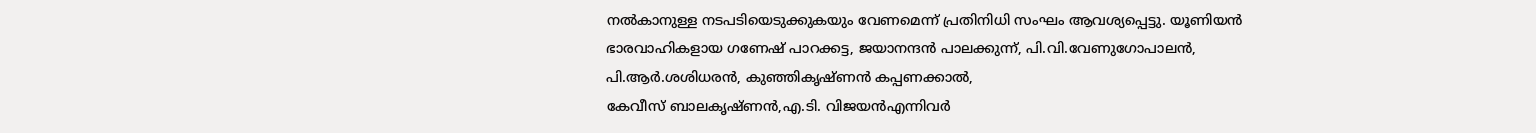നല്‍കാനുള്ള നടപടിയെടുക്കുകയും വേണമെന്ന് പ്രതിനിധി സംഘം ആവശ്യപ്പെട്ടു. യൂണിയന്‍ ഭാരവാഹികളായ ഗണേഷ് പാറക്കട്ട, ജയാനന്ദന്‍ പാലക്കുന്ന്, പി.വി.വേണുഗോപാലന്‍, പി.ആര്‍.ശശിധരന്‍, കുഞ്ഞികൃഷ്ണന്‍ കപ്പണക്കാല്‍,
കേവീസ് ബാലകൃഷ്ണന്‍,എ.ടി. വിജയന്‍എന്നിവര്‍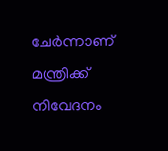ചേര്‍ന്നാണ് മന്ത്രിക്ക് നിവേദനം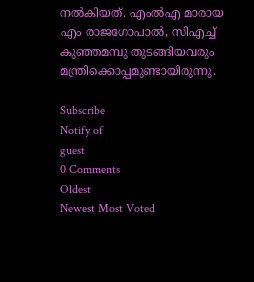നല്‍കിയത്. എംല്‍എ മാരായ എം രാജഗോപാല്‍, സിഎച്ച് കുഞ്ഞമമ്പു തുടങ്ങിയവരും മന്ത്രിക്കൊപ്പമുണ്ടായിരുന്നു.

Subscribe
Notify of
guest
0 Comments
Oldest
Newest Most Voted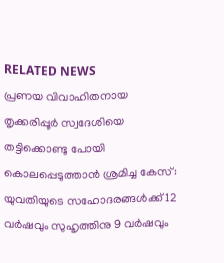RELATED NEWS
പ്രണയ വിവാഹിതനായ തൃക്കരിപ്പൂര്‍ സ്വദേശിയെ തട്ടിക്കൊണ്ടു പോയി കൊലപ്പെടുത്താന്‍ ശ്രമിച്ച കേസ്: യുവതിയുടെ സഹോദരങ്ങൾക്ക് 12 വർഷവും സുഹൃത്തിനു 9 വർഷവും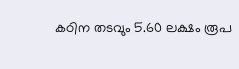കഠിന തടവും 5.60 ലക്ഷം രൂപ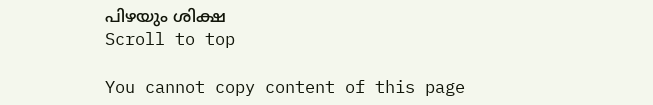പിഴയും ശിക്ഷ
Scroll to top

You cannot copy content of this page